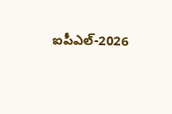ఐపీఎల్-2026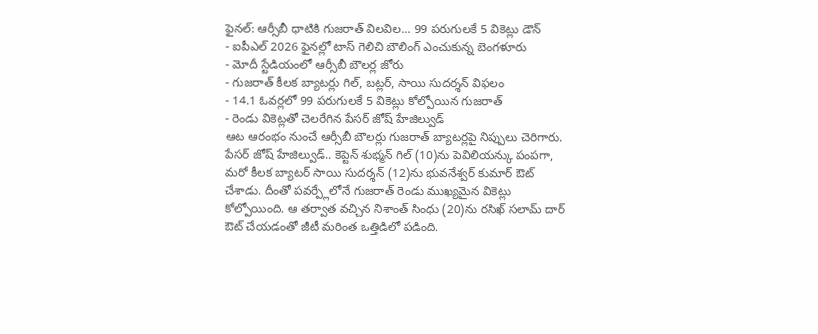ఫైనల్: ఆర్సీబీ ధాటికి గుజరాత్ విలవిల... 99 పరుగులకే 5 వికెట్లు డౌన్
- ఐపీఎల్ 2026 ఫైనల్లో టాస్ గెలిచి బౌలింగ్ ఎంచుకున్న బెంగళూరు
- మోదీ స్టేడియంలో ఆర్సీబీ బౌలర్ల జోరు
- గుజరాత్ కీలక బ్యాటర్లు గిల్, బట్లర్, సాయి సుదర్శన్ విఫలం
- 14.1 ఓవర్లలో 99 పరుగులకే 5 వికెట్లు కోల్పోయిన గుజరాత్
- రెండు వికెట్లతో చెలరేగిన పేసర్ జోష్ హేజిల్వుడ్
ఆట ఆరంభం నుంచే ఆర్సీబీ బౌలర్లు గుజరాత్ బ్యాటర్లపై నిప్పులు చెరిగారు. పేసర్ జోష్ హేజిల్వుడ్.. కెప్టెన్ శుభ్మన్ గిల్ (10)ను పెవిలియన్కు పంపగా, మరో కీలక బ్యాటర్ సాయి సుదర్శన్ (12)ను భువనేశ్వర్ కుమార్ ఔట్ చేశాడు. దీంతో పవర్ప్లేలోనే గుజరాత్ రెండు ముఖ్యమైన వికెట్లు కోల్పోయింది. ఆ తర్వాత వచ్చిన నిశాంత్ సింధు (20)ను రసిఖ్ సలామ్ దార్ ఔట్ చేయడంతో జీటీ మరింత ఒత్తిడిలో పడింది.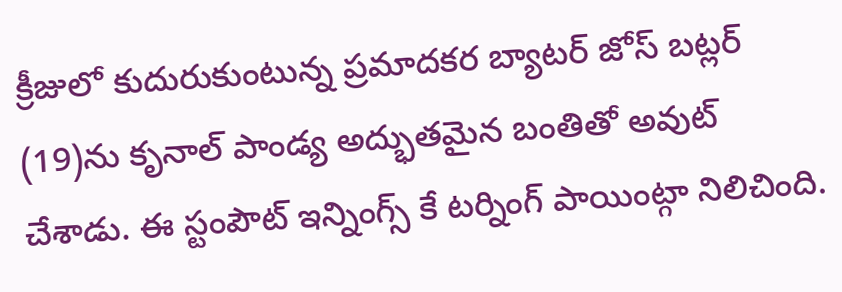క్రీజులో కుదురుకుంటున్న ప్రమాదకర బ్యాటర్ జోస్ బట్లర్ (19)ను కృనాల్ పాండ్య అద్భుతమైన బంతితో అవుట్ చేశాడు. ఈ స్టంపౌట్ ఇన్నింగ్స్ కే టర్నింగ్ పాయింట్గా నిలిచింది.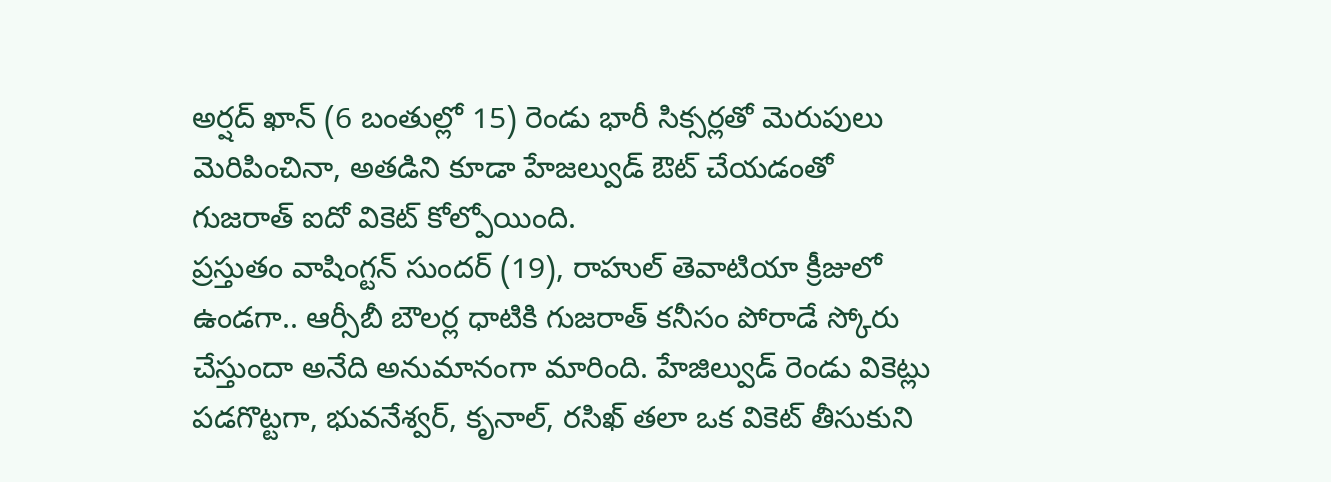అర్షద్ ఖాన్ (6 బంతుల్లో 15) రెండు భారీ సిక్సర్లతో మెరుపులు మెరిపించినా, అతడిని కూడా హేజల్వుడ్ ఔట్ చేయడంతో గుజరాత్ ఐదో వికెట్ కోల్పోయింది.
ప్రస్తుతం వాషింగ్టన్ సుందర్ (19), రాహుల్ తెవాటియా క్రీజులో ఉండగా.. ఆర్సీబీ బౌలర్ల ధాటికి గుజరాత్ కనీసం పోరాడే స్కోరు చేస్తుందా అనేది అనుమానంగా మారింది. హేజిల్వుడ్ రెండు వికెట్లు పడగొట్టగా, భువనేశ్వర్, కృనాల్, రసిఖ్ తలా ఒక వికెట్ తీసుకుని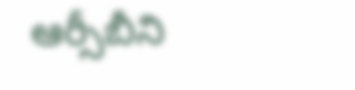ఆర్సీబీని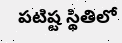పటిష్ట స్థితిలో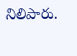నిలిపారు.